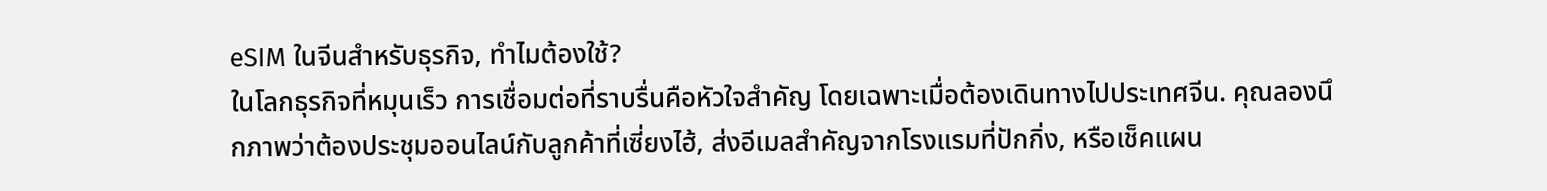eSIM ในจีนสำหรับธุรกิจ, ทำไมต้องใช้?
ในโลกธุรกิจที่หมุนเร็ว การเชื่อมต่อที่ราบรื่นคือหัวใจสำคัญ โดยเฉพาะเมื่อต้องเดินทางไปประเทศจีน. คุณลองนึกภาพว่าต้องประชุมออนไลน์กับลูกค้าที่เซี่ยงไฮ้, ส่งอีเมลสำคัญจากโรงแรมที่ปักกิ่ง, หรือเช็คแผน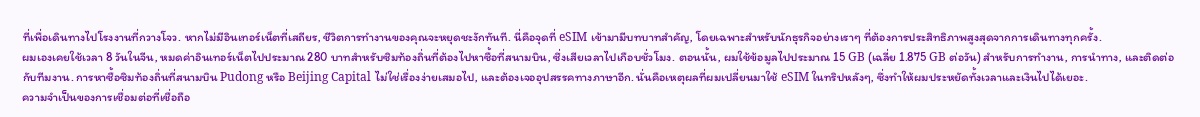ที่เพื่อเดินทางไปโรงงานที่กวางโจว. หากไม่มีอินเทอร์เน็ตที่เสถียร, ชีวิตการทำงานของคุณจะหยุดชะงักทันที. นี่คือจุดที่ eSIM เข้ามามีบทบาทสำคัญ, โดยเฉพาะสำหรับนักธุรกิจอย่างเราๆ ที่ต้องการประสิทธิภาพสูงสุดจากการเดินทางทุกครั้ง.
ผมเองเคยใช้เวลา 8 วันในจีน, หมดค่าอินเทอร์เน็ตไปประมาณ 280 บาทสำหรับซิมท้องถิ่นที่ต้องไปหาซื้อที่สนามบิน, ซึ่งเสียเวลาไปเกือบชั่วโมง. ตอนนั้น, ผมใช้ข้อมูลไปประมาณ 15 GB (เฉลี่ย 1.875 GB ต่อวัน) สำหรับการทำงาน, การนำทาง, และติดต่อกับทีมงาน. การหาซื้อซิมท้องถิ่นที่สนามบิน Pudong หรือ Beijing Capital ไม่ใช่เรื่องง่ายเสมอไป, และต้องเจออุปสรรคทางภาษาอีก. นั่นคือเหตุผลที่ผมเปลี่ยนมาใช้ eSIM ในทริปหลังๆ, ซึ่งทำให้ผมประหยัดทั้งเวลาและเงินไปได้เยอะ.
ความจำเป็นของการเชื่อมต่อที่เชื่อถือ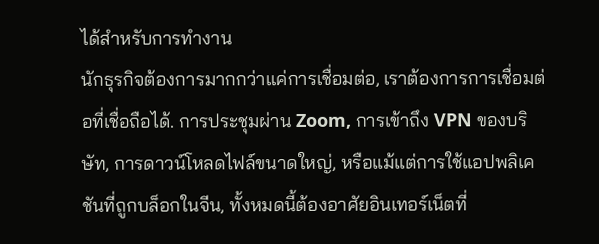ได้สำหรับการทำงาน
นักธุรกิจต้องการมากกว่าแค่การเชื่อมต่อ, เราต้องการการเชื่อมต่อที่เชื่อถือได้. การประชุมผ่าน Zoom, การเข้าถึง VPN ของบริษัท, การดาวน์โหลดไฟล์ขนาดใหญ่, หรือแม้แต่การใช้แอปพลิเคชันที่ถูกบล็อกในจีน, ทั้งหมดนี้ต้องอาศัยอินเทอร์เน็ตที่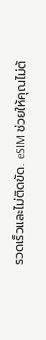รวดเร็วและไม่ติดขัด. eSIM ช่วยให้คุณไม่ต้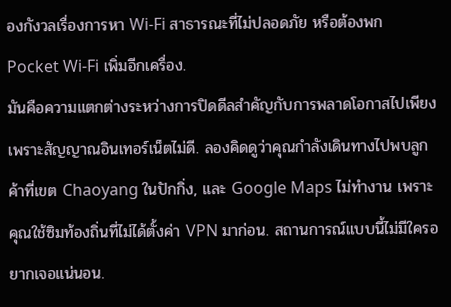องกังวลเรื่องการหา Wi-Fi สาธารณะที่ไม่ปลอดภัย หรือต้องพก Pocket Wi-Fi เพิ่มอีกเครื่อง.
มันคือความแตกต่างระหว่างการปิดดีลสำคัญกับการพลาดโอกาสไปเพียงเพราะสัญญาณอินเทอร์เน็ตไม่ดี. ลองคิดดูว่าคุณกำลังเดินทางไปพบลูกค้าที่เขต Chaoyang ในปักกิ่ง, และ Google Maps ไม่ทำงาน เพราะคุณใช้ซิมท้องถิ่นที่ไม่ได้ตั้งค่า VPN มาก่อน. สถานการณ์แบบนี้ไม่มีใครอยากเจอแน่นอน.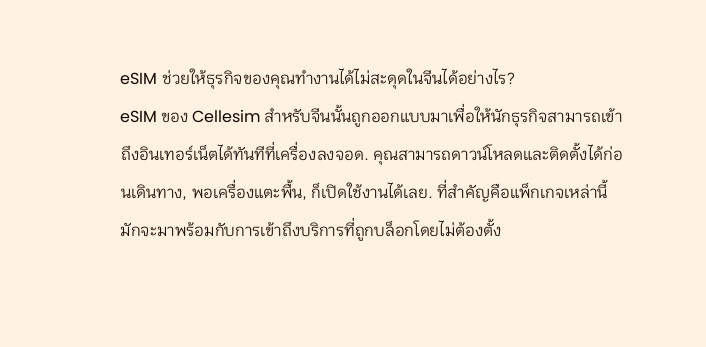eSIM ช่วยให้ธุรกิจของคุณทำงานได้ไม่สะดุดในจีนได้อย่างไร?
eSIM ของ Cellesim สำหรับจีนนั้นถูกออกแบบมาเพื่อให้นักธุรกิจสามารถเข้าถึงอินเทอร์เน็ตได้ทันทีที่เครื่องลงจอด. คุณสามารถดาวน์โหลดและติดตั้งได้ก่อนเดินทาง, พอเครื่องแตะพื้น, ก็เปิดใช้งานได้เลย. ที่สำคัญคือแพ็กเกจเหล่านี้มักจะมาพร้อมกับการเข้าถึงบริการที่ถูกบล็อกโดยไม่ต้องตั้ง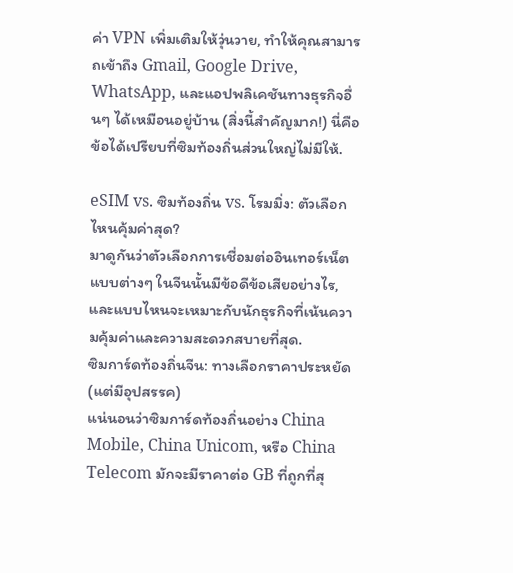ค่า VPN เพิ่มเติมให้วุ่นวาย, ทำให้คุณสามารถเข้าถึง Gmail, Google Drive, WhatsApp, และแอปพลิเคชันทางธุรกิจอื่นๆ ได้เหมือนอยู่บ้าน (สิ่งนี้สำคัญมาก!) นี่คือข้อได้เปรียบที่ซิมท้องถิ่นส่วนใหญ่ไม่มีให้.

eSIM vs. ซิมท้องถิ่น vs. โรมมิ่ง: ตัวเลือกไหนคุ้มค่าสุด?
มาดูกันว่าตัวเลือกการเชื่อมต่ออินเทอร์เน็ตแบบต่างๆ ในจีนนั้นมีข้อดีข้อเสียอย่างไร, และแบบไหนจะเหมาะกับนักธุรกิจที่เน้นความคุ้มค่าและความสะดวกสบายที่สุด.
ซิมการ์ดท้องถิ่นจีน: ทางเลือกราคาประหยัด (แต่มีอุปสรรค)
แน่นอนว่าซิมการ์ดท้องถิ่นอย่าง China Mobile, China Unicom, หรือ China Telecom มักจะมีราคาต่อ GB ที่ถูกที่สุ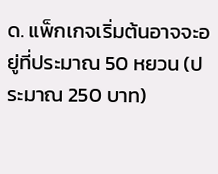ด. แพ็กเกจเริ่มต้นอาจจะอยู่ที่ประมาณ 50 หยวน (ประมาณ 250 บาท)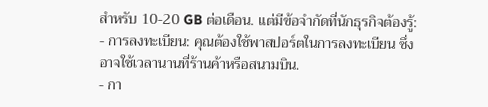สำหรับ 10-20 GB ต่อเดือน. แต่มีข้อจำกัดที่นักธุรกิจต้องรู้:
- การลงทะเบียน: คุณต้องใช้พาสปอร์ตในการลงทะเบียน ซึ่งอาจใช้เวลานานที่ร้านค้าหรือสนามบิน.
- กา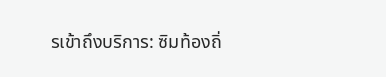รเข้าถึงบริการ: ซิมท้องถิ่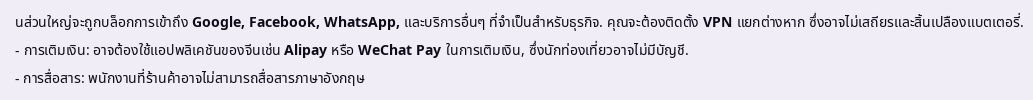นส่วนใหญ่จะถูกบล็อกการเข้าถึง Google, Facebook, WhatsApp, และบริการอื่นๆ ที่จำเป็นสำหรับธุรกิจ. คุณจะต้องติดตั้ง VPN แยกต่างหาก ซึ่งอาจไม่เสถียรและสิ้นเปลืองแบตเตอรี่.
- การเติมเงิน: อาจต้องใช้แอปพลิเคชันของจีนเช่น Alipay หรือ WeChat Pay ในการเติมเงิน, ซึ่งนักท่องเที่ยวอาจไม่มีบัญชี.
- การสื่อสาร: พนักงานที่ร้านค้าอาจไม่สามารถสื่อสารภาษาอังกฤษ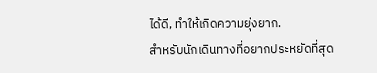ได้ดี, ทำให้เกิดความยุ่งยาก.
สำหรับนักเดินทางที่อยากประหยัดที่สุด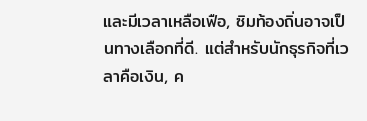และมีเวลาเหลือเฟือ, ซิมท้องถิ่นอาจเป็นทางเลือกที่ดี. แต่สำหรับนักธุรกิจที่เวลาคือเงิน, ค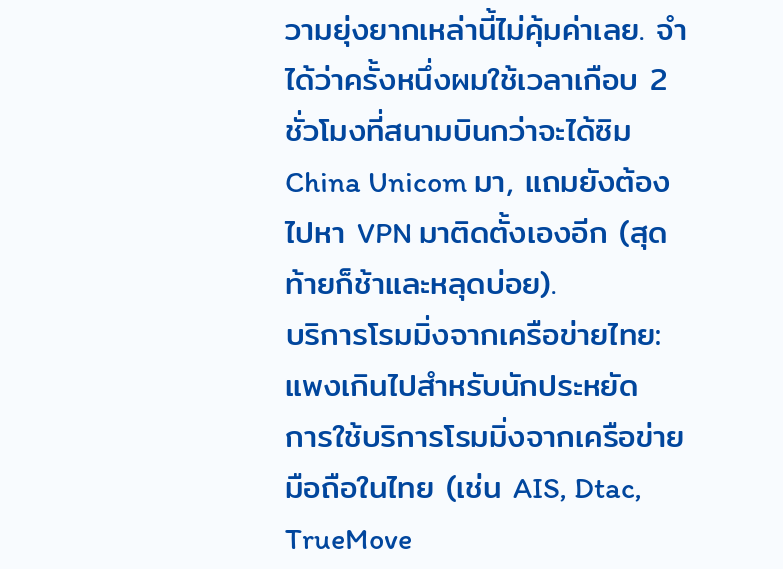วามยุ่งยากเหล่านี้ไม่คุ้มค่าเลย. จำได้ว่าครั้งหนึ่งผมใช้เวลาเกือบ 2 ชั่วโมงที่สนามบินกว่าจะได้ซิม China Unicom มา, แถมยังต้องไปหา VPN มาติดตั้งเองอีก (สุดท้ายก็ช้าและหลุดบ่อย).
บริการโรมมิ่งจากเครือข่ายไทย: แพงเกินไปสำหรับนักประหยัด
การใช้บริการโรมมิ่งจากเครือข่ายมือถือในไทย (เช่น AIS, Dtac, TrueMove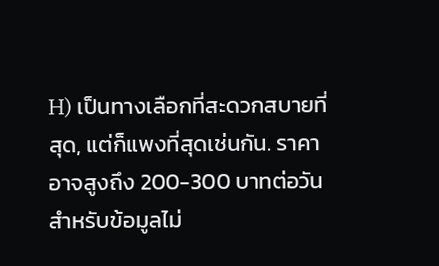H) เป็นทางเลือกที่สะดวกสบายที่สุด, แต่ก็แพงที่สุดเช่นกัน. ราคาอาจสูงถึง 200-300 บาทต่อวันสำหรับข้อมูลไม่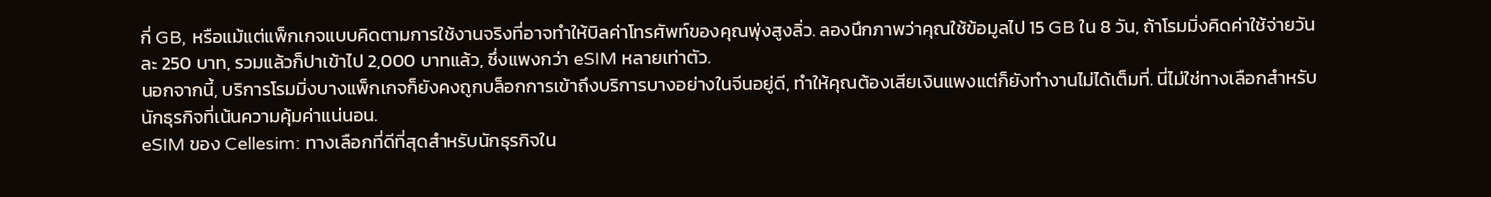กี่ GB, หรือแม้แต่แพ็กเกจแบบคิดตามการใช้งานจริงที่อาจทำให้บิลค่าโทรศัพท์ของคุณพุ่งสูงลิ่ว. ลองนึกภาพว่าคุณใช้ข้อมูลไป 15 GB ใน 8 วัน, ถ้าโรมมิ่งคิดค่าใช้จ่ายวันละ 250 บาท, รวมแล้วก็ปาเข้าไป 2,000 บาทแล้ว, ซึ่งแพงกว่า eSIM หลายเท่าตัว.
นอกจากนี้, บริการโรมมิ่งบางแพ็กเกจก็ยังคงถูกบล็อกการเข้าถึงบริการบางอย่างในจีนอยู่ดี, ทำให้คุณต้องเสียเงินแพงแต่ก็ยังทำงานไม่ได้เต็มที่. นี่ไม่ใช่ทางเลือกสำหรับนักธุรกิจที่เน้นความคุ้มค่าแน่นอน.
eSIM ของ Cellesim: ทางเลือกที่ดีที่สุดสำหรับนักธุรกิจใน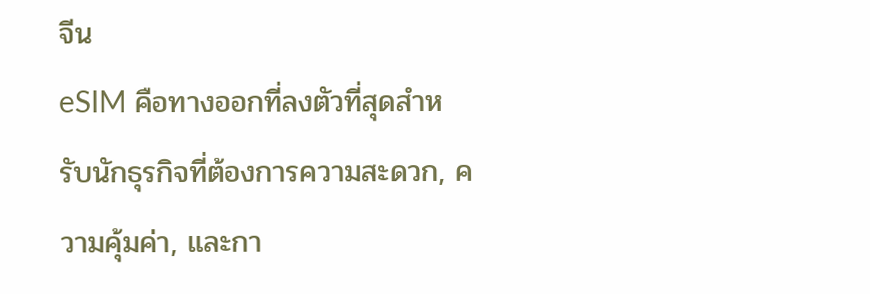จีน
eSIM คือทางออกที่ลงตัวที่สุดสำหรับนักธุรกิจที่ต้องการความสะดวก, ความคุ้มค่า, และกา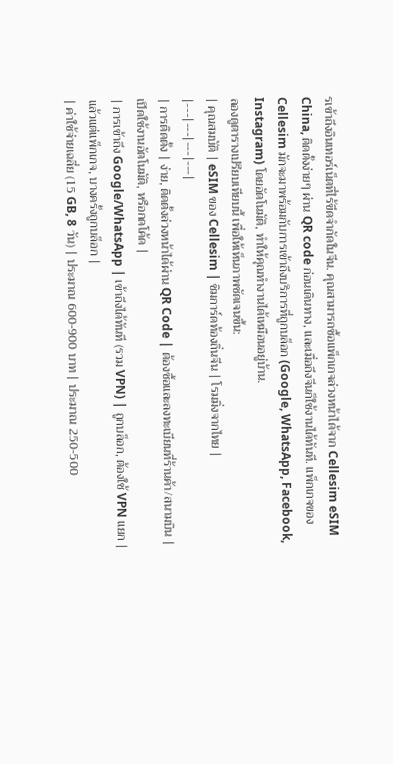รเข้าถึงอินเทอร์เน็ตที่ไร้ขีดจำกัดในจีน. คุณสามารถซื้อแพ็กเกจล่วงหน้าได้จาก Cellesim eSIM China, ติดตั้งง่ายๆ ผ่าน QR code ก่อนเดินทาง, และเมื่อถึงจีนก็ใช้งานได้ทันที. แพ็กเกจของ Cellesim มักจะมาพร้อมกับการเข้าถึงบริการที่ถูกบล็อก (Google, WhatsApp, Facebook, Instagram) โดยอัตโนมัติ, ทำให้คุณทำงานได้เหมือนอยู่บ้าน.
ลองดูตารางเปรียบเทียบนี้ เพื่อให้เห็นภาพชัดเจนขึ้น:
| คุณสมบัติ | eSIM ของ Cellesim | ซิมการ์ดท้องถิ่นจีน | โรมมิ่งจากไทย |
|---|---|---|---|
| การติดตั้ง | ง่าย, ติดตั้งล่วงหน้าได้ผ่าน QR Code | ต้องซื้อและลงทะเบียนที่ร้านค้า/สนามบิน | เปิดใช้งานอัตโนมัติ, หรือกดโค้ด |
| การเข้าถึง Google/WhatsApp | เข้าถึงได้ทันที (รวม VPN) | ถูกบล็อก, ต้องใช้ VPN แยก | แล้วแต่แพ็กเกจ, บางครั้งถูกบล็อก |
| ค่าใช้จ่ายเฉลี่ย (15 GB, 8 วัน) | ประมาณ 600-900 บาท | ประมาณ 250-500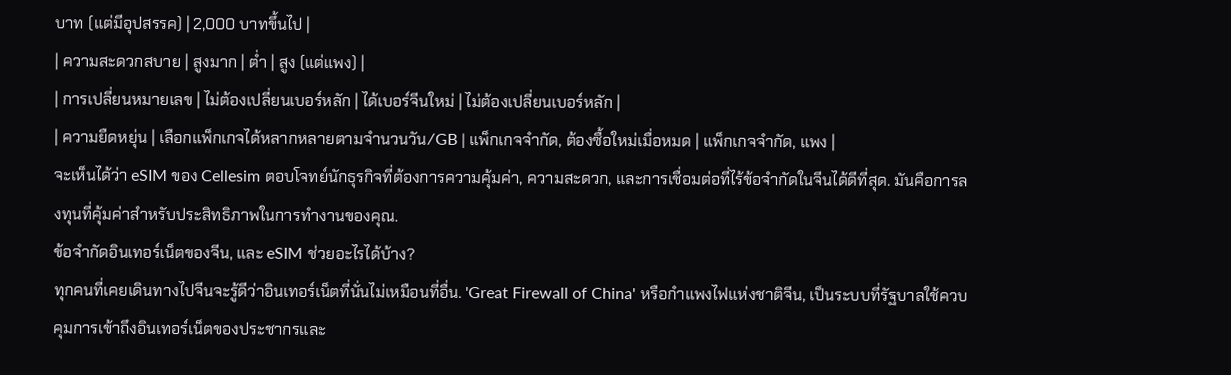บาท (แต่มีอุปสรรค) | 2,000 บาทขึ้นไป |
| ความสะดวกสบาย | สูงมาก | ต่ำ | สูง (แต่แพง) |
| การเปลี่ยนหมายเลข | ไม่ต้องเปลี่ยนเบอร์หลัก | ได้เบอร์จีนใหม่ | ไม่ต้องเปลี่ยนเบอร์หลัก |
| ความยืดหยุ่น | เลือกแพ็กเกจได้หลากหลายตามจำนวนวัน/GB | แพ็กเกจจำกัด, ต้องซื้อใหม่เมื่อหมด | แพ็กเกจจำกัด, แพง |
จะเห็นได้ว่า eSIM ของ Cellesim ตอบโจทย์นักธุรกิจที่ต้องการความคุ้มค่า, ความสะดวก, และการเชื่อมต่อที่ไร้ข้อจำกัดในจีนได้ดีที่สุด. มันคือการลงทุนที่คุ้มค่าสำหรับประสิทธิภาพในการทำงานของคุณ.
ข้อจำกัดอินเทอร์เน็ตของจีน, และ eSIM ช่วยอะไรได้บ้าง?
ทุกคนที่เคยเดินทางไปจีนจะรู้ดีว่าอินเทอร์เน็ตที่นั่นไม่เหมือนที่อื่น. 'Great Firewall of China' หรือกำแพงไฟแห่งชาติจีน, เป็นระบบที่รัฐบาลใช้ควบคุมการเข้าถึงอินเทอร์เน็ตของประชากรและ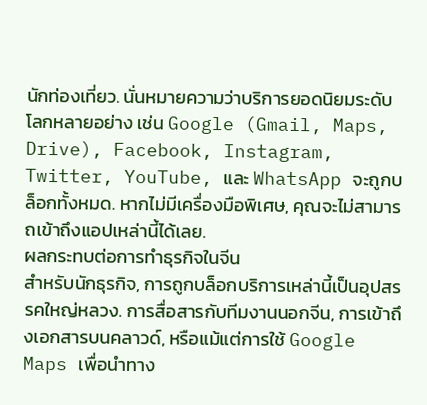นักท่องเที่ยว. นั่นหมายความว่าบริการยอดนิยมระดับโลกหลายอย่าง เช่น Google (Gmail, Maps, Drive), Facebook, Instagram, Twitter, YouTube, และ WhatsApp จะถูกบล็อกทั้งหมด. หากไม่มีเครื่องมือพิเศษ, คุณจะไม่สามารถเข้าถึงแอปเหล่านี้ได้เลย.
ผลกระทบต่อการทำธุรกิจในจีน
สำหรับนักธุรกิจ, การถูกบล็อกบริการเหล่านี้เป็นอุปสรรคใหญ่หลวง. การสื่อสารกับทีมงานนอกจีน, การเข้าถึงเอกสารบนคลาวด์, หรือแม้แต่การใช้ Google Maps เพื่อนำทาง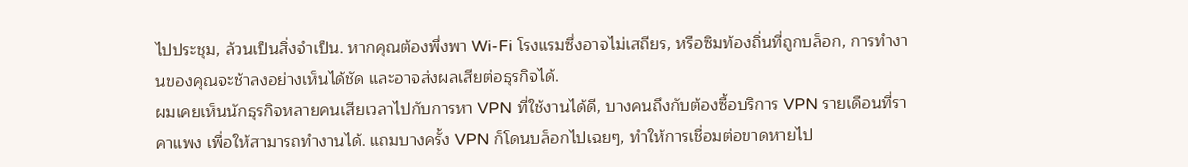ไปประชุม, ล้วนเป็นสิ่งจำเป็น. หากคุณต้องพึ่งพา Wi-Fi โรงแรมซึ่งอาจไม่เสถียร, หรือซิมท้องถิ่นที่ถูกบล็อก, การทำงานของคุณจะช้าลงอย่างเห็นได้ชัด และอาจส่งผลเสียต่อธุรกิจได้.
ผมเคยเห็นนักธุรกิจหลายคนเสียเวลาไปกับการหา VPN ที่ใช้งานได้ดี, บางคนถึงกับต้องซื้อบริการ VPN รายเดือนที่ราคาแพง เพื่อให้สามารถทำงานได้. แถมบางครั้ง VPN ก็โดนบล็อกไปเฉยๆ, ทำให้การเชื่อมต่อขาดหายไป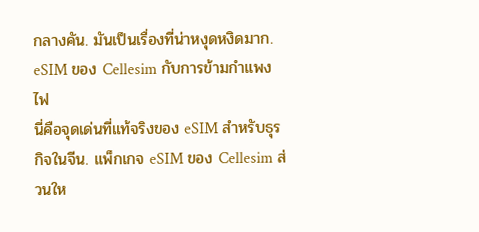กลางคัน. มันเป็นเรื่องที่น่าหงุดหงิดมาก.
eSIM ของ Cellesim กับการข้ามกำแพงไฟ
นี่คือจุดเด่นที่แท้จริงของ eSIM สำหรับธุรกิจในจีน. แพ็กเกจ eSIM ของ Cellesim ส่วนให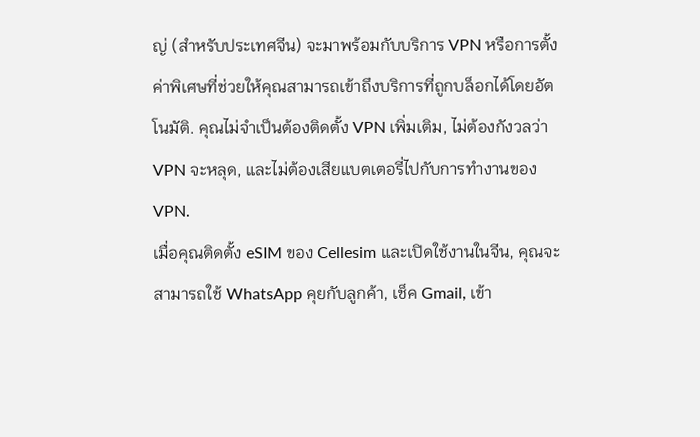ญ่ (สำหรับประเทศจีน) จะมาพร้อมกับบริการ VPN หรือการตั้งค่าพิเศษที่ช่วยให้คุณสามารถเข้าถึงบริการที่ถูกบล็อกได้โดยอัตโนมัติ. คุณไม่จำเป็นต้องติดตั้ง VPN เพิ่มเติม, ไม่ต้องกังวลว่า VPN จะหลุด, และไม่ต้องเสียแบตเตอรี่ไปกับการทำงานของ VPN.
เมื่อคุณติดตั้ง eSIM ของ Cellesim และเปิดใช้งานในจีน, คุณจะสามารถใช้ WhatsApp คุยกับลูกค้า, เช็ค Gmail, เข้า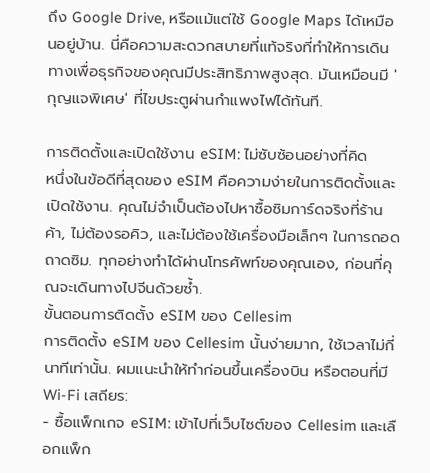ถึง Google Drive, หรือแม้แต่ใช้ Google Maps ได้เหมือนอยู่บ้าน. นี่คือความสะดวกสบายที่แท้จริงที่ทำให้การเดินทางเพื่อธุรกิจของคุณมีประสิทธิภาพสูงสุด. มันเหมือนมี 'กุญแจพิเศษ' ที่ไขประตูผ่านกำแพงไฟได้ทันที.

การติดตั้งและเปิดใช้งาน eSIM: ไม่ซับซ้อนอย่างที่คิด
หนึ่งในข้อดีที่สุดของ eSIM คือความง่ายในการติดตั้งและเปิดใช้งาน. คุณไม่จำเป็นต้องไปหาซื้อซิมการ์ดจริงที่ร้านค้า, ไม่ต้องรอคิว, และไม่ต้องใช้เครื่องมือเล็กๆ ในการถอดถาดซิม. ทุกอย่างทำได้ผ่านโทรศัพท์ของคุณเอง, ก่อนที่คุณจะเดินทางไปจีนด้วยซ้ำ.
ขั้นตอนการติดตั้ง eSIM ของ Cellesim
การติดตั้ง eSIM ของ Cellesim นั้นง่ายมาก, ใช้เวลาไม่กี่นาทีเท่านั้น. ผมแนะนำให้ทำก่อนขึ้นเครื่องบิน หรือตอนที่มี Wi-Fi เสถียร:
- ซื้อแพ็กเกจ eSIM: เข้าไปที่เว็บไซต์ของ Cellesim และเลือกแพ็ก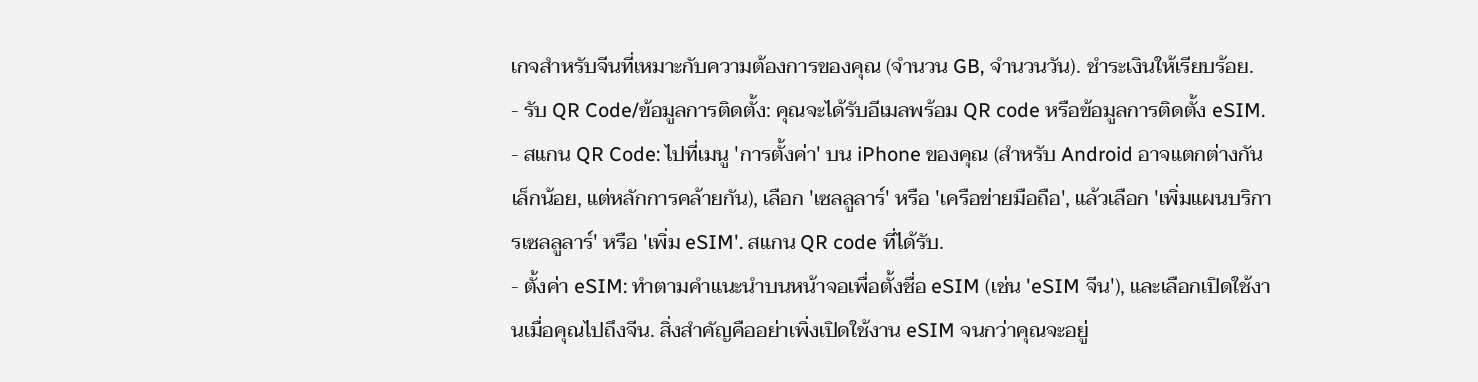เกจสำหรับจีนที่เหมาะกับความต้องการของคุณ (จำนวน GB, จำนวนวัน). ชำระเงินให้เรียบร้อย.
- รับ QR Code/ข้อมูลการติดตั้ง: คุณจะได้รับอีเมลพร้อม QR code หรือข้อมูลการติดตั้ง eSIM.
- สแกน QR Code: ไปที่เมนู 'การตั้งค่า' บน iPhone ของคุณ (สำหรับ Android อาจแตกต่างกันเล็กน้อย, แต่หลักการคล้ายกัน), เลือก 'เซลลูลาร์' หรือ 'เครือข่ายมือถือ', แล้วเลือก 'เพิ่มแผนบริการเซลลูลาร์' หรือ 'เพิ่ม eSIM'. สแกน QR code ที่ได้รับ.
- ตั้งค่า eSIM: ทำตามคำแนะนำบนหน้าจอเพื่อตั้งชื่อ eSIM (เช่น 'eSIM จีน'), และเลือกเปิดใช้งานเมื่อคุณไปถึงจีน. สิ่งสำคัญคืออย่าเพิ่งเปิดใช้งาน eSIM จนกว่าคุณจะอยู่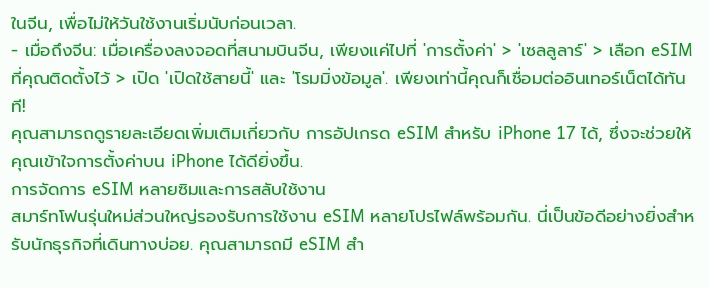ในจีน, เพื่อไม่ให้วันใช้งานเริ่มนับก่อนเวลา.
- เมื่อถึงจีน: เมื่อเครื่องลงจอดที่สนามบินจีน, เพียงแค่ไปที่ 'การตั้งค่า' > 'เซลลูลาร์' > เลือก eSIM ที่คุณติดตั้งไว้ > เปิด 'เปิดใช้สายนี้' และ 'โรมมิ่งข้อมูล'. เพียงเท่านี้คุณก็เชื่อมต่ออินเทอร์เน็ตได้ทันที!
คุณสามารถดูรายละเอียดเพิ่มเติมเกี่ยวกับ การอัปเกรด eSIM สำหรับ iPhone 17 ได้, ซึ่งจะช่วยให้คุณเข้าใจการตั้งค่าบน iPhone ได้ดียิ่งขึ้น.
การจัดการ eSIM หลายซิมและการสลับใช้งาน
สมาร์ทโฟนรุ่นใหม่ส่วนใหญ่รองรับการใช้งาน eSIM หลายโปรไฟล์พร้อมกัน. นี่เป็นข้อดีอย่างยิ่งสำหรับนักธุรกิจที่เดินทางบ่อย. คุณสามารถมี eSIM สำ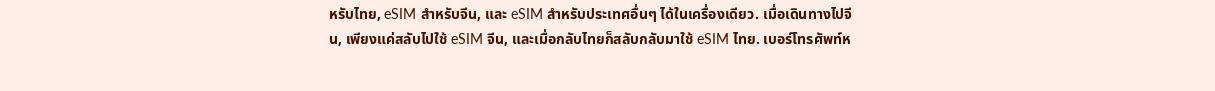หรับไทย, eSIM สำหรับจีน, และ eSIM สำหรับประเทศอื่นๆ ได้ในเครื่องเดียว. เมื่อเดินทางไปจีน, เพียงแค่สลับไปใช้ eSIM จีน, และเมื่อกลับไทยก็สลับกลับมาใช้ eSIM ไทย. เบอร์โทรศัพท์ห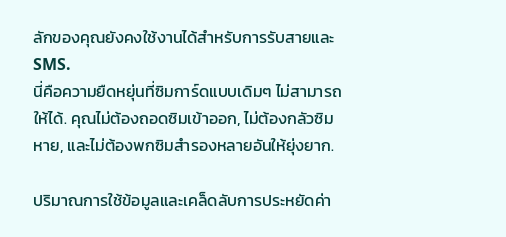ลักของคุณยังคงใช้งานได้สำหรับการรับสายและ SMS.
นี่คือความยืดหยุ่นที่ซิมการ์ดแบบเดิมๆ ไม่สามารถให้ได้. คุณไม่ต้องถอดซิมเข้าออก, ไม่ต้องกลัวซิมหาย, และไม่ต้องพกซิมสำรองหลายอันให้ยุ่งยาก.

ปริมาณการใช้ข้อมูลและเคล็ดลับการประหยัดค่า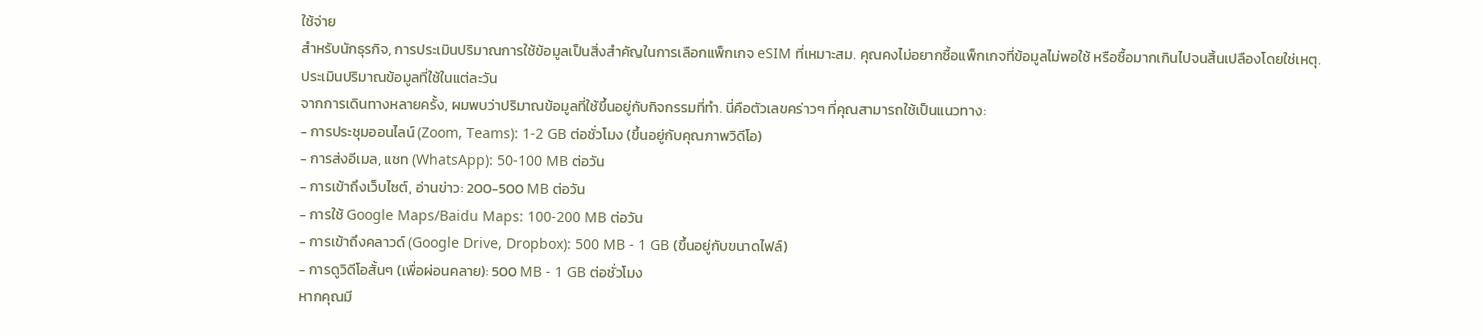ใช้จ่าย
สำหรับนักธุรกิจ, การประเมินปริมาณการใช้ข้อมูลเป็นสิ่งสำคัญในการเลือกแพ็กเกจ eSIM ที่เหมาะสม. คุณคงไม่อยากซื้อแพ็กเกจที่ข้อมูลไม่พอใช้ หรือซื้อมากเกินไปจนสิ้นเปลืองโดยใช่เหตุ.
ประเมินปริมาณข้อมูลที่ใช้ในแต่ละวัน
จากการเดินทางหลายครั้ง, ผมพบว่าปริมาณข้อมูลที่ใช้ขึ้นอยู่กับกิจกรรมที่ทำ. นี่คือตัวเลขคร่าวๆ ที่คุณสามารถใช้เป็นแนวทาง:
- การประชุมออนไลน์ (Zoom, Teams): 1-2 GB ต่อชั่วโมง (ขึ้นอยู่กับคุณภาพวิดีโอ)
- การส่งอีเมล, แชท (WhatsApp): 50-100 MB ต่อวัน
- การเข้าถึงเว็บไซต์, อ่านข่าว: 200-500 MB ต่อวัน
- การใช้ Google Maps/Baidu Maps: 100-200 MB ต่อวัน
- การเข้าถึงคลาวด์ (Google Drive, Dropbox): 500 MB - 1 GB (ขึ้นอยู่กับขนาดไฟล์)
- การดูวิดีโอสั้นๆ (เพื่อผ่อนคลาย): 500 MB - 1 GB ต่อชั่วโมง
หากคุณมี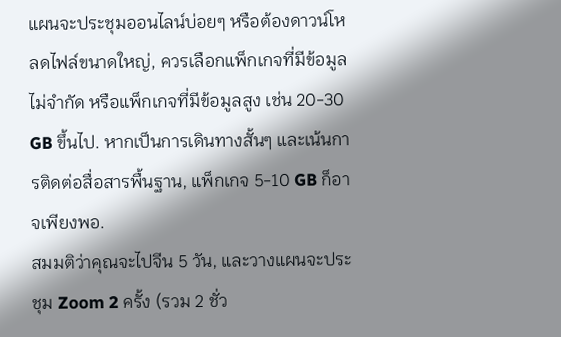แผนจะประชุมออนไลน์บ่อยๆ หรือต้องดาวน์โหลดไฟล์ขนาดใหญ่, ควรเลือกแพ็กเกจที่มีข้อมูลไม่จำกัด หรือแพ็กเกจที่มีข้อมูลสูง เช่น 20-30 GB ขึ้นไป. หากเป็นการเดินทางสั้นๆ และเน้นการติดต่อสื่อสารพื้นฐาน, แพ็กเกจ 5-10 GB ก็อาจเพียงพอ.
สมมติว่าคุณจะไปจีน 5 วัน, และวางแผนจะประชุม Zoom 2 ครั้ง (รวม 2 ชั่ว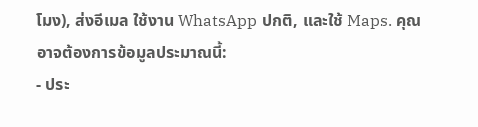โมง), ส่งอีเมล ใช้งาน WhatsApp ปกติ, และใช้ Maps. คุณอาจต้องการข้อมูลประมาณนี้:
- ประ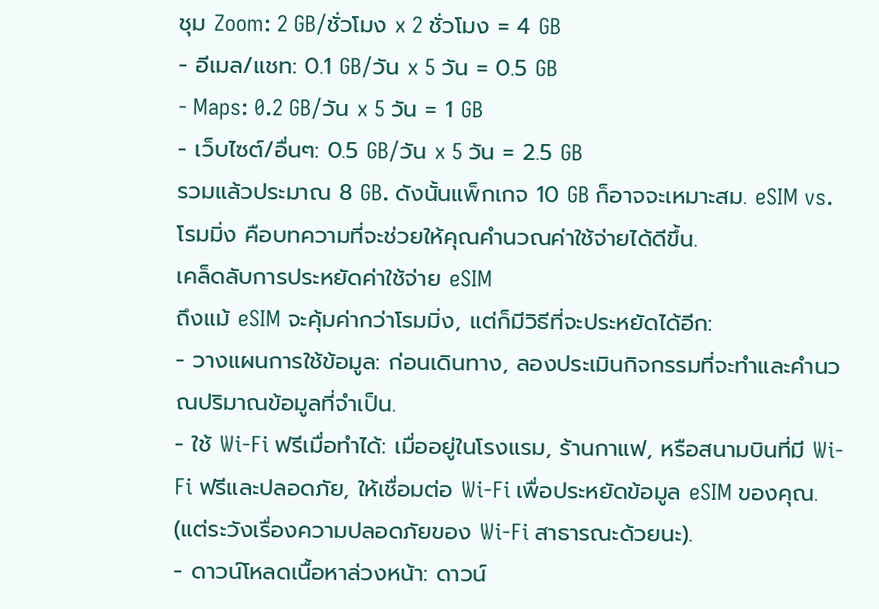ชุม Zoom: 2 GB/ชั่วโมง x 2 ชั่วโมง = 4 GB
- อีเมล/แชท: 0.1 GB/วัน x 5 วัน = 0.5 GB
- Maps: 0.2 GB/วัน x 5 วัน = 1 GB
- เว็บไซต์/อื่นๆ: 0.5 GB/วัน x 5 วัน = 2.5 GB
รวมแล้วประมาณ 8 GB. ดังนั้นแพ็กเกจ 10 GB ก็อาจจะเหมาะสม. eSIM vs. โรมมิ่ง คือบทความที่จะช่วยให้คุณคำนวณค่าใช้จ่ายได้ดีขึ้น.
เคล็ดลับการประหยัดค่าใช้จ่าย eSIM
ถึงแม้ eSIM จะคุ้มค่ากว่าโรมมิ่ง, แต่ก็มีวิธีที่จะประหยัดได้อีก:
- วางแผนการใช้ข้อมูล: ก่อนเดินทาง, ลองประเมินกิจกรรมที่จะทำและคำนวณปริมาณข้อมูลที่จำเป็น.
- ใช้ Wi-Fi ฟรีเมื่อทำได้: เมื่ออยู่ในโรงแรม, ร้านกาแฟ, หรือสนามบินที่มี Wi-Fi ฟรีและปลอดภัย, ให้เชื่อมต่อ Wi-Fi เพื่อประหยัดข้อมูล eSIM ของคุณ. (แต่ระวังเรื่องความปลอดภัยของ Wi-Fi สาธารณะด้วยนะ).
- ดาวน์โหลดเนื้อหาล่วงหน้า: ดาวน์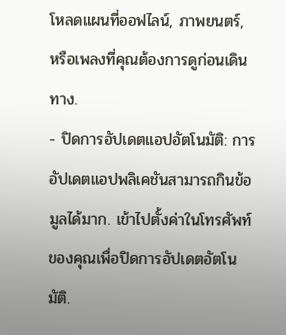โหลดแผนที่ออฟไลน์, ภาพยนตร์, หรือเพลงที่คุณต้องการดูก่อนเดินทาง.
- ปิดการอัปเดตแอปอัตโนมัติ: การอัปเดตแอปพลิเคชันสามารถกินข้อมูลได้มาก. เข้าไปตั้งค่าในโทรศัพท์ของคุณเพื่อปิดการอัปเดตอัตโนมัติ.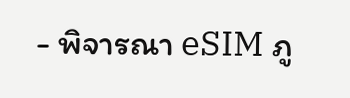- พิจารณา eSIM ภู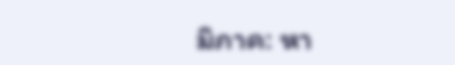มิภาค: หา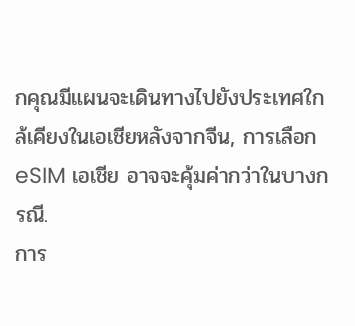กคุณมีแผนจะเดินทางไปยังประเทศใกล้เคียงในเอเชียหลังจากจีน, การเลือก eSIM เอเชีย อาจจะคุ้มค่ากว่าในบางกรณี.
การ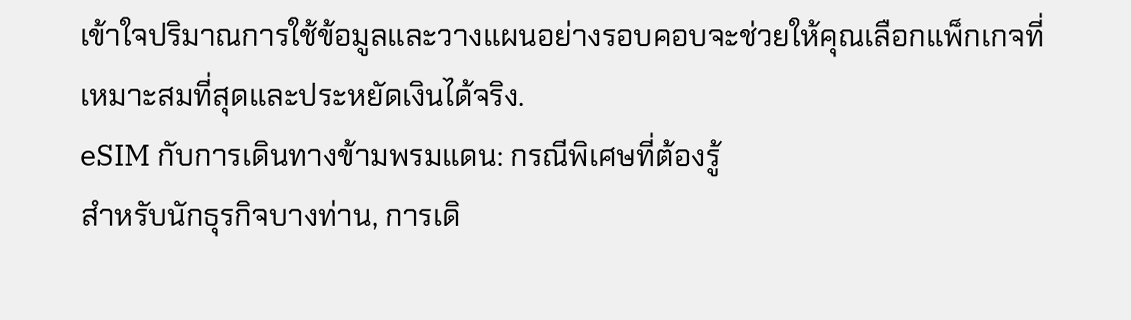เข้าใจปริมาณการใช้ข้อมูลและวางแผนอย่างรอบคอบจะช่วยให้คุณเลือกแพ็กเกจที่เหมาะสมที่สุดและประหยัดเงินได้จริง.
eSIM กับการเดินทางข้ามพรมแดน: กรณีพิเศษที่ต้องรู้
สำหรับนักธุรกิจบางท่าน, การเดิ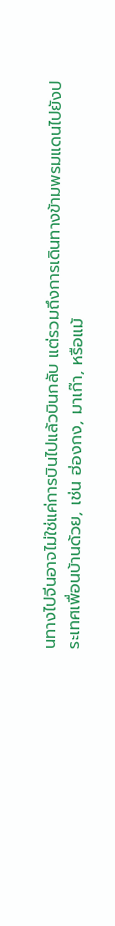นทางไปจีนอาจไม่ใช่แค่การบินไปแล้วบินกลับ แต่รวมถึงการเดินทางข้ามพรมแดนไปยังประเทศเพื่อนบ้านด้วย, เช่น ฮ่องกง, มาเก๊า, หรือแม้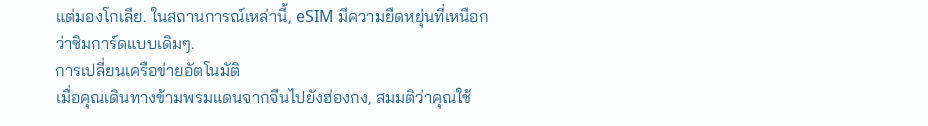แต่มองโกเลีย. ในสถานการณ์เหล่านี้, eSIM มีความยืดหยุ่นที่เหนือกว่าซิมการ์ดแบบเดิมๆ.
การเปลี่ยนเครือข่ายอัตโนมัติ
เมื่อคุณเดินทางข้ามพรมแดนจากจีนไปยังฮ่องกง, สมมติว่าคุณใช้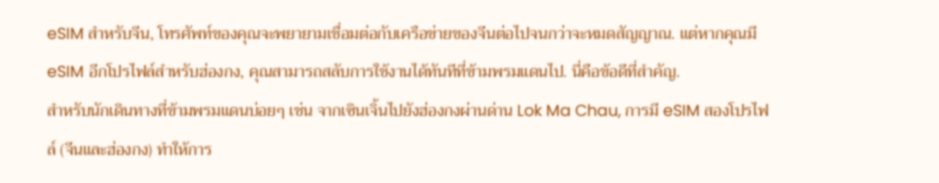eSIM สำหรับจีน, โทรศัพท์ของคุณจะพยายามเชื่อมต่อกับเครือข่ายของจีนต่อไปจนกว่าจะหมดสัญญาณ. แต่หากคุณมี eSIM อีกโปรไฟล์สำหรับฮ่องกง, คุณสามารถสลับการใช้งานได้ทันทีที่ข้ามพรมแดนไป. นี่คือข้อดีที่สำคัญ.
สำหรับนักเดินทางที่ข้ามพรมแดนบ่อยๆ เช่น จากเซินเจิ้นไปยังฮ่องกงผ่านด่าน Lok Ma Chau, การมี eSIM สองโปรไฟล์ (จีนและฮ่องกง) ทำให้การ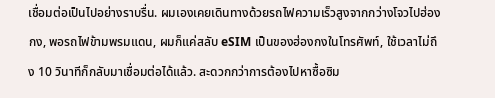เชื่อมต่อเป็นไปอย่างราบรื่น. ผมเองเคยเดินทางด้วยรถไฟความเร็วสูงจากกว่างโจวไปฮ่องกง, พอรถไฟข้ามพรมแดน, ผมก็แค่สลับ eSIM เป็นของฮ่องกงในโทรศัพท์, ใช้เวลาไม่ถึง 10 วินาทีก็กลับมาเชื่อมต่อได้แล้ว. สะดวกกว่าการต้องไปหาซื้อซิม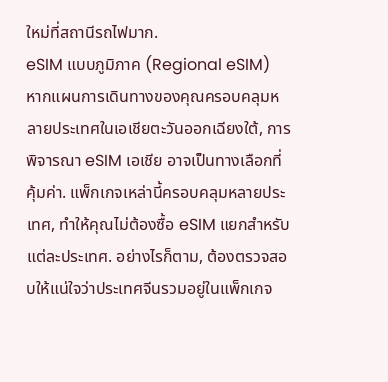ใหม่ที่สถานีรถไฟมาก.
eSIM แบบภูมิภาค (Regional eSIM)
หากแผนการเดินทางของคุณครอบคลุมหลายประเทศในเอเชียตะวันออกเฉียงใต้, การพิจารณา eSIM เอเชีย อาจเป็นทางเลือกที่คุ้มค่า. แพ็กเกจเหล่านี้ครอบคลุมหลายประเทศ, ทำให้คุณไม่ต้องซื้อ eSIM แยกสำหรับแต่ละประเทศ. อย่างไรก็ตาม, ต้องตรวจสอบให้แน่ใจว่าประเทศจีนรวมอยู่ในแพ็กเกจ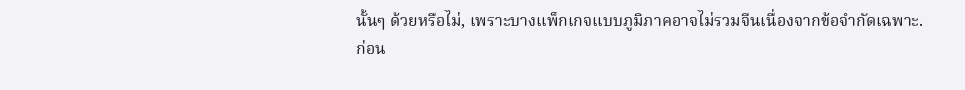นั้นๆ ด้วยหรือไม่, เพราะบางแพ็กเกจแบบภูมิภาคอาจไม่รวมจีนเนื่องจากข้อจำกัดเฉพาะ.
ก่อน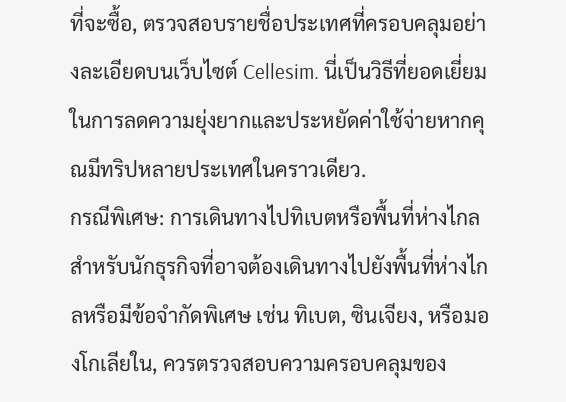ที่จะซื้อ, ตรวจสอบรายชื่อประเทศที่ครอบคลุมอย่างละเอียดบนเว็บไซต์ Cellesim. นี่เป็นวิธีที่ยอดเยี่ยมในการลดความยุ่งยากและประหยัดค่าใช้จ่ายหากคุณมีทริปหลายประเทศในคราวเดียว.
กรณีพิเศษ: การเดินทางไปทิเบตหรือพื้นที่ห่างไกล
สำหรับนักธุรกิจที่อาจต้องเดินทางไปยังพื้นที่ห่างไกลหรือมีข้อจำกัดพิเศษ เช่น ทิเบต, ซินเจียง, หรือมองโกเลียใน, ควรตรวจสอบความครอบคลุมของ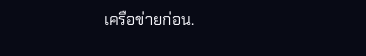เครือข่ายก่อน.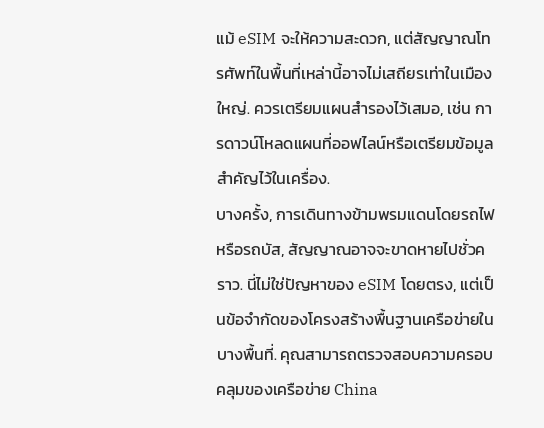แม้ eSIM จะให้ความสะดวก, แต่สัญญาณโทรศัพท์ในพื้นที่เหล่านี้อาจไม่เสถียรเท่าในเมืองใหญ่. ควรเตรียมแผนสำรองไว้เสมอ, เช่น การดาวน์โหลดแผนที่ออฟไลน์หรือเตรียมข้อมูลสำคัญไว้ในเครื่อง.
บางครั้ง, การเดินทางข้ามพรมแดนโดยรถไฟหรือรถบัส, สัญญาณอาจจะขาดหายไปชั่วคราว. นี่ไม่ใช่ปัญหาของ eSIM โดยตรง, แต่เป็นข้อจำกัดของโครงสร้างพื้นฐานเครือข่ายในบางพื้นที่. คุณสามารถตรวจสอบความครอบคลุมของเครือข่าย China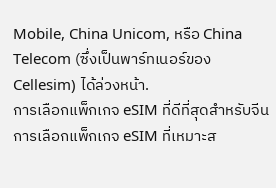Mobile, China Unicom, หรือ China Telecom (ซึ่งเป็นพาร์ทเนอร์ของ Cellesim) ได้ล่วงหน้า.
การเลือกแพ็กเกจ eSIM ที่ดีที่สุดสำหรับจีน
การเลือกแพ็กเกจ eSIM ที่เหมาะส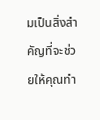มเป็นสิ่งสำคัญที่จะช่วยให้คุณทำ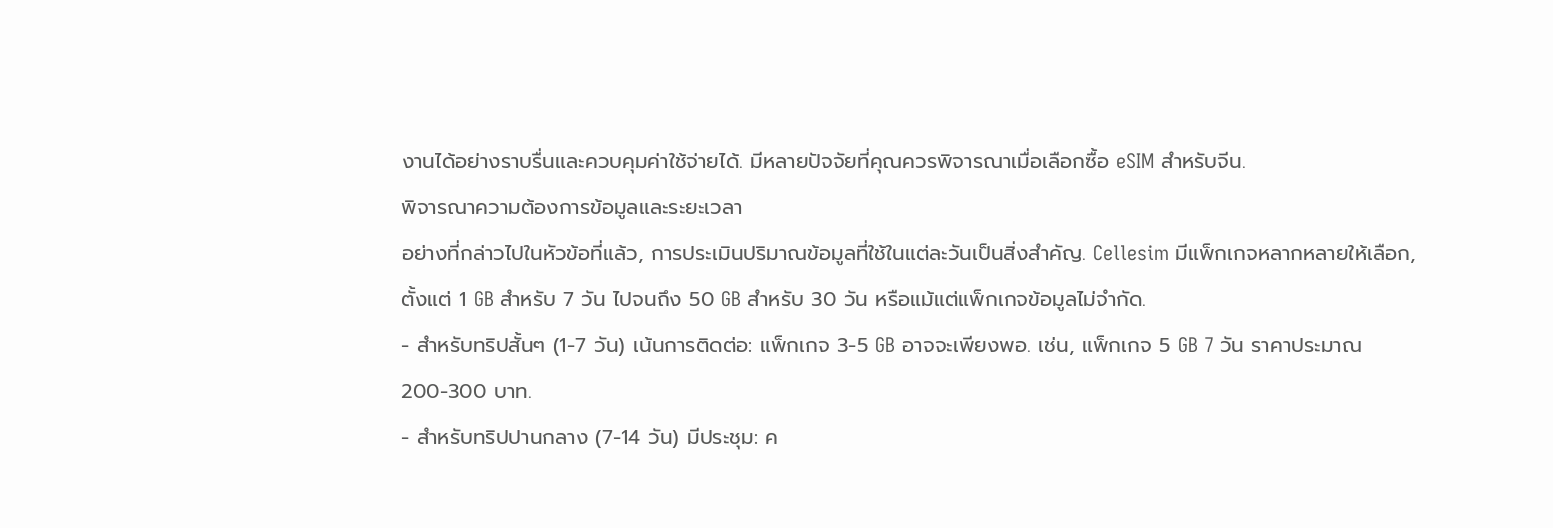งานได้อย่างราบรื่นและควบคุมค่าใช้จ่ายได้. มีหลายปัจจัยที่คุณควรพิจารณาเมื่อเลือกซื้อ eSIM สำหรับจีน.
พิจารณาความต้องการข้อมูลและระยะเวลา
อย่างที่กล่าวไปในหัวข้อที่แล้ว, การประเมินปริมาณข้อมูลที่ใช้ในแต่ละวันเป็นสิ่งสำคัญ. Cellesim มีแพ็กเกจหลากหลายให้เลือก, ตั้งแต่ 1 GB สำหรับ 7 วัน ไปจนถึง 50 GB สำหรับ 30 วัน หรือแม้แต่แพ็กเกจข้อมูลไม่จำกัด.
- สำหรับทริปสั้นๆ (1-7 วัน) เน้นการติดต่อ: แพ็กเกจ 3-5 GB อาจจะเพียงพอ. เช่น, แพ็กเกจ 5 GB 7 วัน ราคาประมาณ 200-300 บาท.
- สำหรับทริปปานกลาง (7-14 วัน) มีประชุม: ค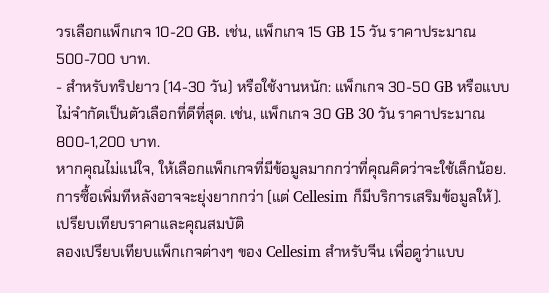วรเลือกแพ็กเกจ 10-20 GB. เช่น, แพ็กเกจ 15 GB 15 วัน ราคาประมาณ 500-700 บาท.
- สำหรับทริปยาว (14-30 วัน) หรือใช้งานหนัก: แพ็กเกจ 30-50 GB หรือแบบไม่จำกัดเป็นตัวเลือกที่ดีที่สุด. เช่น, แพ็กเกจ 30 GB 30 วัน ราคาประมาณ 800-1,200 บาท.
หากคุณไม่แน่ใจ, ให้เลือกแพ็กเกจที่มีข้อมูลมากกว่าที่คุณคิดว่าจะใช้เล็กน้อย. การซื้อเพิ่มทีหลังอาจจะยุ่งยากกว่า (แต่ Cellesim ก็มีบริการเสริมข้อมูลให้).
เปรียบเทียบราคาและคุณสมบัติ
ลองเปรียบเทียบแพ็กเกจต่างๆ ของ Cellesim สำหรับจีน เพื่อดูว่าแบบ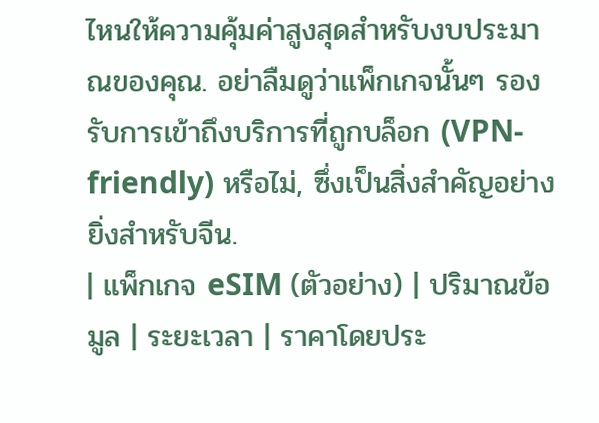ไหนให้ความคุ้มค่าสูงสุดสำหรับงบประมาณของคุณ. อย่าลืมดูว่าแพ็กเกจนั้นๆ รองรับการเข้าถึงบริการที่ถูกบล็อก (VPN-friendly) หรือไม่, ซึ่งเป็นสิ่งสำคัญอย่างยิ่งสำหรับจีน.
| แพ็กเกจ eSIM (ตัวอย่าง) | ปริมาณข้อมูล | ระยะเวลา | ราคาโดยประ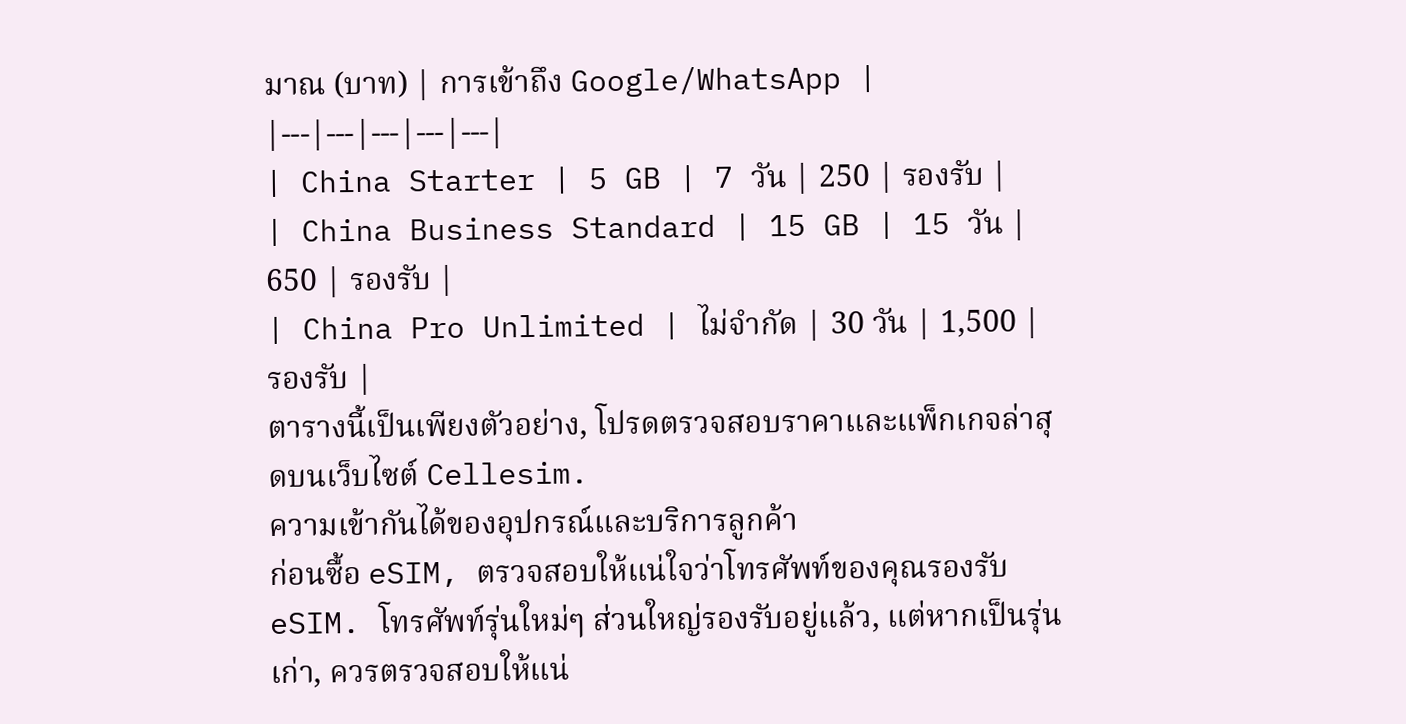มาณ (บาท) | การเข้าถึง Google/WhatsApp |
|---|---|---|---|---|
| China Starter | 5 GB | 7 วัน | 250 | รองรับ |
| China Business Standard | 15 GB | 15 วัน | 650 | รองรับ |
| China Pro Unlimited | ไม่จำกัด | 30 วัน | 1,500 | รองรับ |
ตารางนี้เป็นเพียงตัวอย่าง, โปรดตรวจสอบราคาและแพ็กเกจล่าสุดบนเว็บไซต์ Cellesim.
ความเข้ากันได้ของอุปกรณ์และบริการลูกค้า
ก่อนซื้อ eSIM, ตรวจสอบให้แน่ใจว่าโทรศัพท์ของคุณรองรับ eSIM. โทรศัพท์รุ่นใหม่ๆ ส่วนใหญ่รองรับอยู่แล้ว, แต่หากเป็นรุ่นเก่า, ควรตรวจสอบให้แน่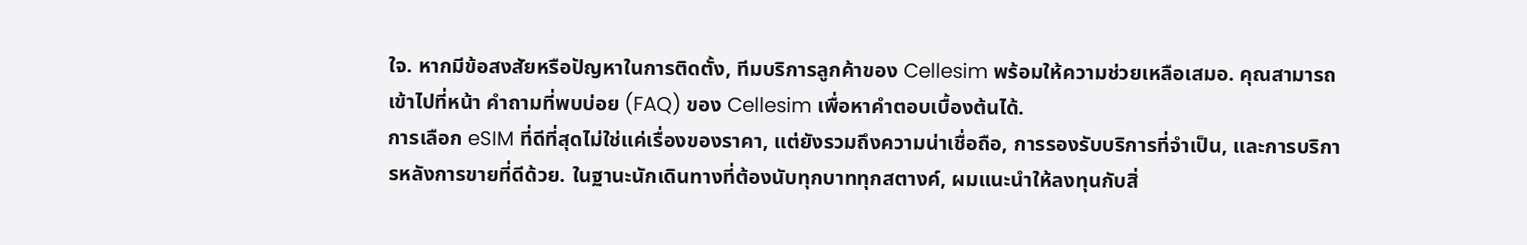ใจ. หากมีข้อสงสัยหรือปัญหาในการติดตั้ง, ทีมบริการลูกค้าของ Cellesim พร้อมให้ความช่วยเหลือเสมอ. คุณสามารถเข้าไปที่หน้า คำถามที่พบบ่อย (FAQ) ของ Cellesim เพื่อหาคำตอบเบื้องต้นได้.
การเลือก eSIM ที่ดีที่สุดไม่ใช่แค่เรื่องของราคา, แต่ยังรวมถึงความน่าเชื่อถือ, การรองรับบริการที่จำเป็น, และการบริการหลังการขายที่ดีด้วย. ในฐานะนักเดินทางที่ต้องนับทุกบาททุกสตางค์, ผมแนะนำให้ลงทุนกับสิ่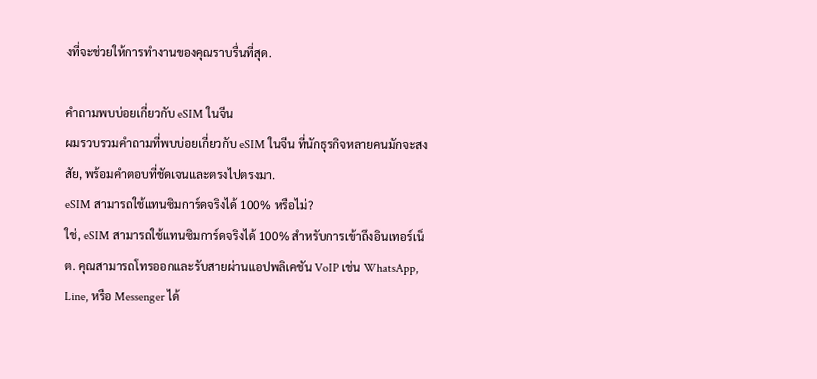งที่จะช่วยให้การทำงานของคุณราบรื่นที่สุด.

คำถามพบบ่อยเกี่ยวกับ eSIM ในจีน
ผมรวบรวมคำถามที่พบบ่อยเกี่ยวกับ eSIM ในจีน ที่นักธุรกิจหลายคนมักจะสงสัย, พร้อมคำตอบที่ชัดเจนและตรงไปตรงมา.
eSIM สามารถใช้แทนซิมการ์ดจริงได้ 100% หรือไม่?
ใช่, eSIM สามารถใช้แทนซิมการ์ดจริงได้ 100% สำหรับการเข้าถึงอินเทอร์เน็ต. คุณสามารถโทรออกและรับสายผ่านแอปพลิเคชัน VoIP เช่น WhatsApp, Line, หรือ Messenger ได้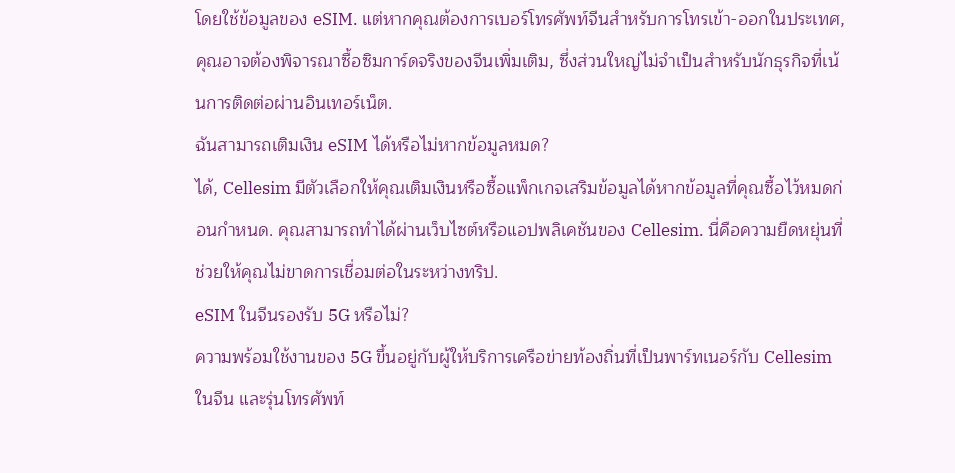โดยใช้ข้อมูลของ eSIM. แต่หากคุณต้องการเบอร์โทรศัพท์จีนสำหรับการโทรเข้า-ออกในประเทศ, คุณอาจต้องพิจารณาซื้อซิมการ์ดจริงของจีนเพิ่มเติม, ซึ่งส่วนใหญ่ไม่จำเป็นสำหรับนักธุรกิจที่เน้นการติดต่อผ่านอินเทอร์เน็ต.
ฉันสามารถเติมเงิน eSIM ได้หรือไม่หากข้อมูลหมด?
ได้, Cellesim มีตัวเลือกให้คุณเติมเงินหรือซื้อแพ็กเกจเสริมข้อมูลได้หากข้อมูลที่คุณซื้อไว้หมดก่อนกำหนด. คุณสามารถทำได้ผ่านเว็บไซต์หรือแอปพลิเคชันของ Cellesim. นี่คือความยืดหยุ่นที่ช่วยให้คุณไม่ขาดการเชื่อมต่อในระหว่างทริป.
eSIM ในจีนรองรับ 5G หรือไม่?
ความพร้อมใช้งานของ 5G ขึ้นอยู่กับผู้ให้บริการเครือข่ายท้องถิ่นที่เป็นพาร์ทเนอร์กับ Cellesim ในจีน และรุ่นโทรศัพท์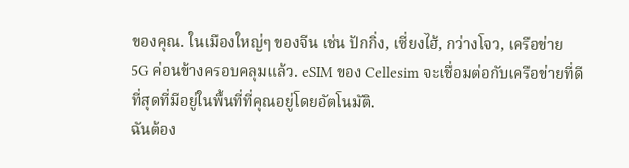ของคุณ. ในเมืองใหญ่ๆ ของจีน เช่น ปักกิ่ง, เซี่ยงไฮ้, กว่างโจว, เครือข่าย 5G ค่อนข้างครอบคลุมแล้ว. eSIM ของ Cellesim จะเชื่อมต่อกับเครือข่ายที่ดีที่สุดที่มีอยู่ในพื้นที่ที่คุณอยู่โดยอัตโนมัติ.
ฉันต้อง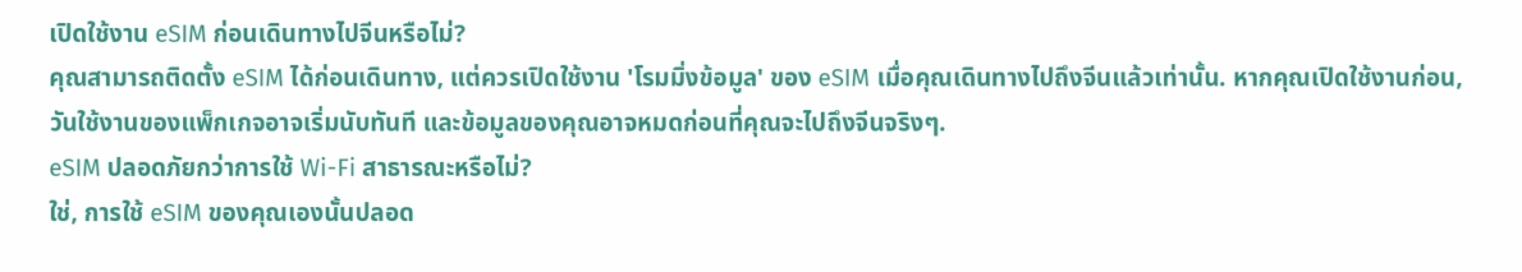เปิดใช้งาน eSIM ก่อนเดินทางไปจีนหรือไม่?
คุณสามารถติดตั้ง eSIM ได้ก่อนเดินทาง, แต่ควรเปิดใช้งาน 'โรมมิ่งข้อมูล' ของ eSIM เมื่อคุณเดินทางไปถึงจีนแล้วเท่านั้น. หากคุณเปิดใช้งานก่อน, วันใช้งานของแพ็กเกจอาจเริ่มนับทันที และข้อมูลของคุณอาจหมดก่อนที่คุณจะไปถึงจีนจริงๆ.
eSIM ปลอดภัยกว่าการใช้ Wi-Fi สาธารณะหรือไม่?
ใช่, การใช้ eSIM ของคุณเองนั้นปลอด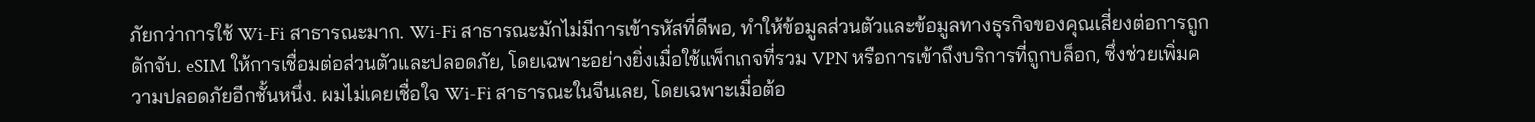ภัยกว่าการใช้ Wi-Fi สาธารณะมาก. Wi-Fi สาธารณะมักไม่มีการเข้ารหัสที่ดีพอ, ทำให้ข้อมูลส่วนตัวและข้อมูลทางธุรกิจของคุณเสี่ยงต่อการถูกดักจับ. eSIM ให้การเชื่อมต่อส่วนตัวและปลอดภัย, โดยเฉพาะอย่างยิ่งเมื่อใช้แพ็กเกจที่รวม VPN หรือการเข้าถึงบริการที่ถูกบล็อก, ซึ่งช่วยเพิ่มความปลอดภัยอีกชั้นหนึ่ง. ผมไม่เคยเชื่อใจ Wi-Fi สาธารณะในจีนเลย, โดยเฉพาะเมื่อต้อ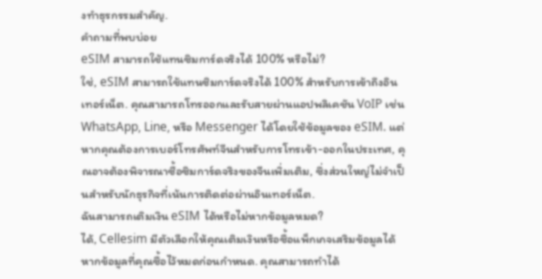งทำธุรกรรมสำคัญ.
คำถามที่พบบ่อย
eSIM สามารถใช้แทนซิมการ์ดจริงได้ 100% หรือไม่?
ใช่, eSIM สามารถใช้แทนซิมการ์ดจริงได้ 100% สำหรับการเข้าถึงอินเทอร์เน็ต. คุณสามารถโทรออกและรับสายผ่านแอปพลิเคชัน VoIP เช่น WhatsApp, Line, หรือ Messenger ได้โดยใช้ข้อมูลของ eSIM. แต่หากคุณต้องการเบอร์โทรศัพท์จีนสำหรับการโทรเข้า-ออกในประเทศ, คุณอาจต้องพิจารณาซื้อซิมการ์ดจริงของจีนเพิ่มเติม, ซึ่งส่วนใหญ่ไม่จำเป็นสำหรับนักธุรกิจที่เน้นการติดต่อผ่านอินเทอร์เน็ต.
ฉันสามารถเติมเงิน eSIM ได้หรือไม่หากข้อมูลหมด?
ได้, Cellesim มีตัวเลือกให้คุณเติมเงินหรือซื้อแพ็กเกจเสริมข้อมูลได้หากข้อมูลที่คุณซื้อไว้หมดก่อนกำหนด. คุณสามารถทำได้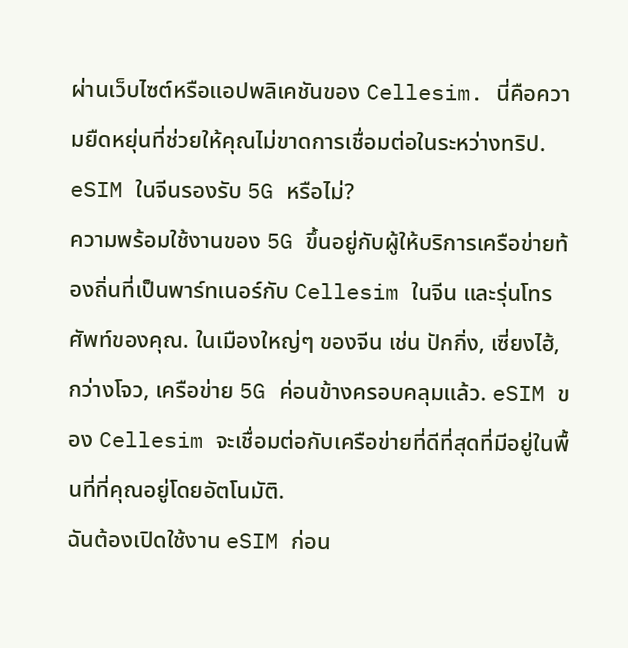ผ่านเว็บไซต์หรือแอปพลิเคชันของ Cellesim. นี่คือความยืดหยุ่นที่ช่วยให้คุณไม่ขาดการเชื่อมต่อในระหว่างทริป.
eSIM ในจีนรองรับ 5G หรือไม่?
ความพร้อมใช้งานของ 5G ขึ้นอยู่กับผู้ให้บริการเครือข่ายท้องถิ่นที่เป็นพาร์ทเนอร์กับ Cellesim ในจีน และรุ่นโทรศัพท์ของคุณ. ในเมืองใหญ่ๆ ของจีน เช่น ปักกิ่ง, เซี่ยงไฮ้, กว่างโจว, เครือข่าย 5G ค่อนข้างครอบคลุมแล้ว. eSIM ของ Cellesim จะเชื่อมต่อกับเครือข่ายที่ดีที่สุดที่มีอยู่ในพื้นที่ที่คุณอยู่โดยอัตโนมัติ.
ฉันต้องเปิดใช้งาน eSIM ก่อน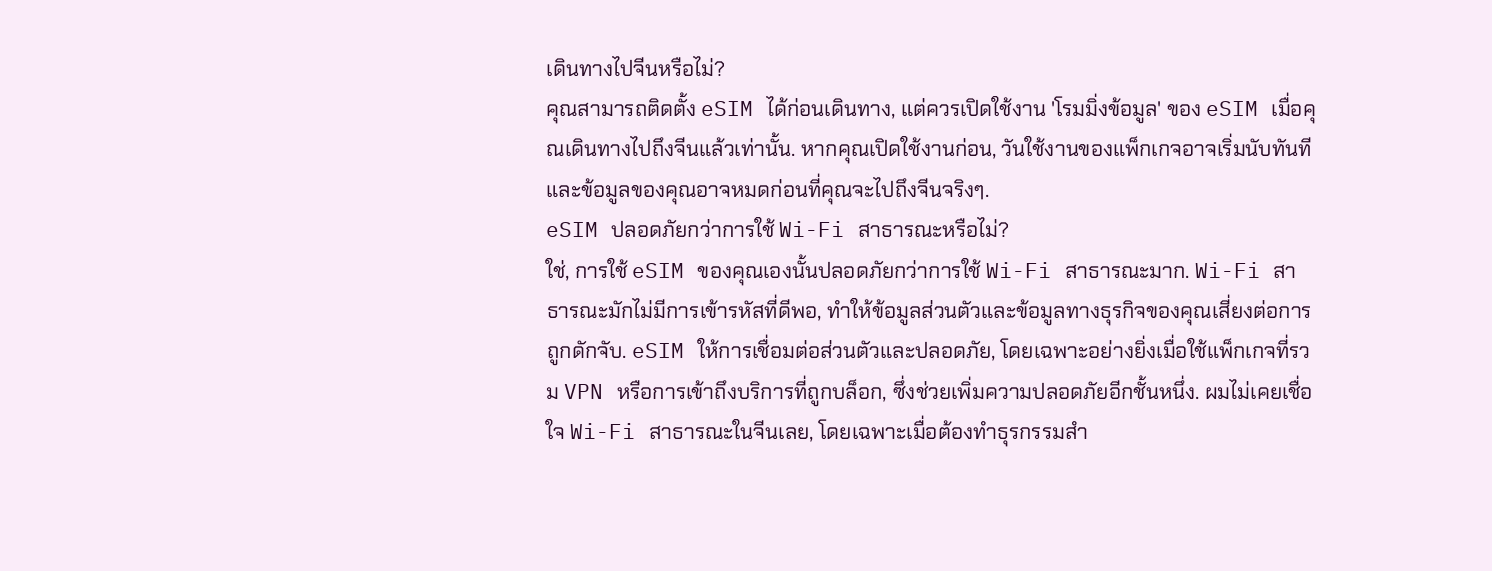เดินทางไปจีนหรือไม่?
คุณสามารถติดตั้ง eSIM ได้ก่อนเดินทาง, แต่ควรเปิดใช้งาน 'โรมมิ่งข้อมูล' ของ eSIM เมื่อคุณเดินทางไปถึงจีนแล้วเท่านั้น. หากคุณเปิดใช้งานก่อน, วันใช้งานของแพ็กเกจอาจเริ่มนับทันที และข้อมูลของคุณอาจหมดก่อนที่คุณจะไปถึงจีนจริงๆ.
eSIM ปลอดภัยกว่าการใช้ Wi-Fi สาธารณะหรือไม่?
ใช่, การใช้ eSIM ของคุณเองนั้นปลอดภัยกว่าการใช้ Wi-Fi สาธารณะมาก. Wi-Fi สาธารณะมักไม่มีการเข้ารหัสที่ดีพอ, ทำให้ข้อมูลส่วนตัวและข้อมูลทางธุรกิจของคุณเสี่ยงต่อการถูกดักจับ. eSIM ให้การเชื่อมต่อส่วนตัวและปลอดภัย, โดยเฉพาะอย่างยิ่งเมื่อใช้แพ็กเกจที่รวม VPN หรือการเข้าถึงบริการที่ถูกบล็อก, ซึ่งช่วยเพิ่มความปลอดภัยอีกชั้นหนึ่ง. ผมไม่เคยเชื่อใจ Wi-Fi สาธารณะในจีนเลย, โดยเฉพาะเมื่อต้องทำธุรกรรมสำ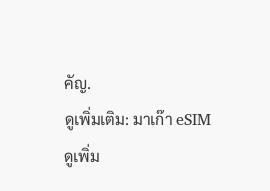คัญ.
ดูเพิ่มเติม: มาเก๊า eSIM
ดูเพิ่ม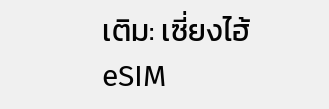เติม: เซี่ยงไฮ้ eSIM